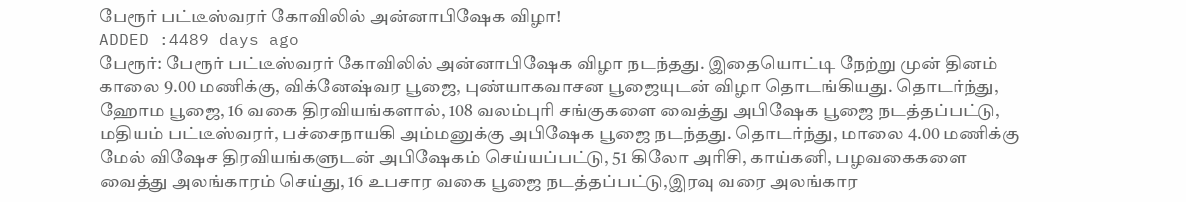பேரூர் பட்டீஸ்வரர் கோவிலில் அன்னாபிஷேக விழா!
ADDED :4489 days ago
பேரூர்: பேரூர் பட்டீஸ்வரர் கோவிலில் அன்னாபிஷேக விழா நடந்தது. இதையொட்டி நேற்று முன் தினம் காலை 9.00 மணிக்கு, விக்னேஷ்வர பூஜை, புண்யாகவாசன பூஜையுடன் விழா தொடங்கியது. தொடர்ந்து, ஹோம பூஜை, 16 வகை திரவியங்களால், 108 வலம்புரி சங்குகளை வைத்து அபிஷேக பூஜை நடத்தப்பட்டு, மதியம் பட்டீஸ்வரர், பச்சைநாயகி அம்மனுக்கு அபிஷேக பூஜை நடந்தது. தொடர்ந்து, மாலை 4.00 மணிக்கு மேல் விஷேச திரவியங்களுடன் அபிஷேகம் செய்யப்பட்டு, 51 கிலோ அரிசி, காய்கனி, பழவகைகளை வைத்து அலங்காரம் செய்து, 16 உபசார வகை பூஜை நடத்தப்பட்டு,இரவு வரை அலங்கார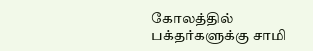கோலத்தில் பக்தர்களுக்கு சாமி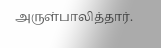அருள்பாலித்தார்.